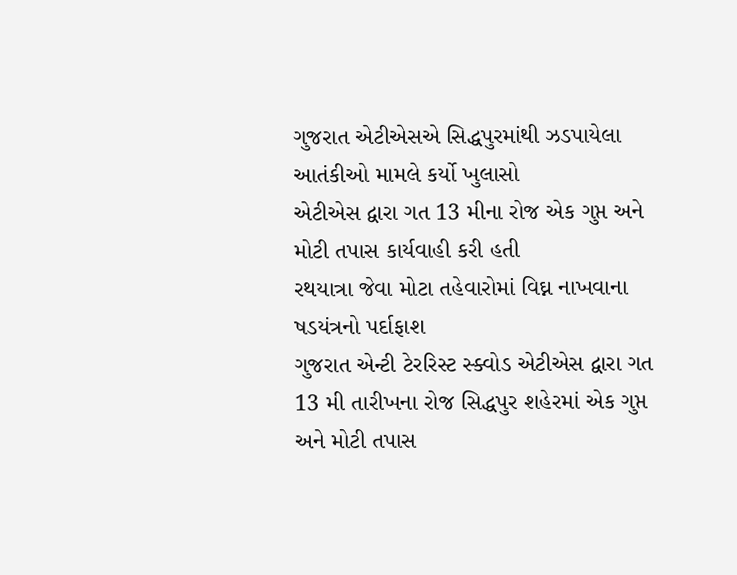ગુજરાત એટીએસએ સિદ્ધપુરમાંથી ઝડપાયેલા આતંકીઓ મામલે કર્યો ખુલાસો
એટીએસ દ્વારા ગત 13 મીના રોજ એક ગુપ્ત અને મોટી તપાસ કાર્યવાહી કરી હતી
રથયાત્રા જેવા મોટા તહેવારોમાં વિઘ્ન નાખવાના ષડયંત્રનો પર્દાફાશ
ગુજરાત એન્ટી ટેરરિસ્ટ સ્ક્વોડ એટીએસ દ્વારા ગત 13 મી તારીખના રોજ સિદ્ધપુર શહેરમાં એક ગુપ્ત અને મોટી તપાસ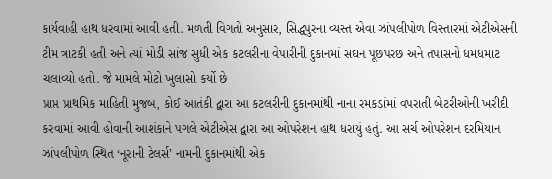કાર્યવાહી હાથ ધરવામાં આવી હતી. મળતી વિગતો અનુસાર, સિદ્ધપુરના વ્યસ્ત એવા ઝાંપલીપોળ વિસ્તારમાં એટીએસની ટીમ ત્રાટકી હતી અને ત્યાં મોડી સાંજ સુધી એક કટલરીના વેપારીની દુકાનમાં સઘન પૂછપરછ અને તપાસનો ધમધમાટ ચલાવ્યો હતો. જે મામલે મોટો ખુલાસો કર્યો છે
પ્રાપ્ત પ્રાથમિક માહિતી મુજબ, કોઈ આતંકી દ્વારા આ કટલરીની દુકાનમાંથી નાના રમકડાંમાં વપરાતી બેટરીઓની ખરીદી કરવામાં આવી હોવાની આશંકાને પગલે એટીએસ દ્વારા આ ઓપરેશન હાથ ધરાયું હતું. આ સર્ચ ઓપરેશન દરમિયાન ઝાંપલીપોળ સ્થિત ‘નૂરાની ટેલર્સ’ નામની દુકાનમાંથી એક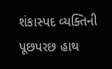શંકાસ્પદ વ્યક્તિની પૂછપરછ હાથ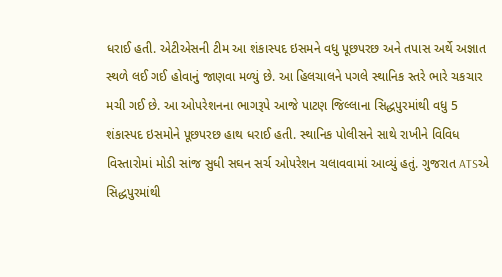ધરાઈ હતી. એટીએસની ટીમ આ શંકાસ્પદ ઇસમને વધુ પૂછપરછ અને તપાસ અર્થે અજ્ઞાત સ્થળે લઈ ગઈ હોવાનું જાણવા મળ્યું છે. આ હિલચાલને પગલે સ્થાનિક સ્તરે ભારે ચકચાર મચી ગઈ છે. આ ઓપરેશનના ભાગરૂપે આજે પાટણ જિલ્લાના સિદ્ધપુરમાંથી વધુ 5 શંકાસ્પદ ઇસમોને પૂછપરછ હાથ ધરાઈ હતી. સ્થાનિક પોલીસને સાથે રાખીને વિવિધ વિસ્તારોમાં મોડી સાંજ સુધી સઘન સર્ચ ઓપરેશન ચલાવવામાં આવ્યું હતું. ગુજરાત ATSએ સિદ્ધપુરમાંથી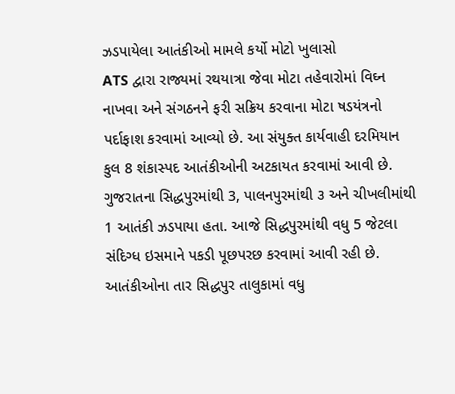ઝડપાયેલા આતંકીઓ મામલે કર્યો મોટો ખુલાસો
ATS દ્વારા રાજ્યમાં રથયાત્રા જેવા મોટા તહેવારોમાં વિઘ્ન નાખવા અને સંગઠનને ફરી સક્રિય કરવાના મોટા ષડયંત્રનો પર્દાફાશ કરવામાં આવ્યો છે. આ સંયુક્ત કાર્યવાહી દરમિયાન કુલ 8 શંકાસ્પદ આતંકીઓની અટકાયત કરવામાં આવી છે. ગુજરાતના સિદ્ધપુરમાંથી 3, પાલનપુરમાંથી ૩ અને ચીખલીમાંથી 1 આતંકી ઝડપાયા હતા. આજે સિદ્ધપુરમાંથી વધુ 5 જેટલા સંદિગ્ધ ઇસમાને પકડી પૂછપરછ કરવામાં આવી રહી છે. આતંકીઓના તાર સિદ્ધપુર તાલુકામાં વધુ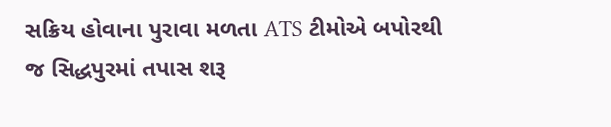સક્રિય હોવાના પુરાવા મળતા ATS ટીમોએ બપોરથી જ સિદ્ધપુરમાં તપાસ શરૂ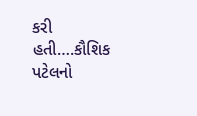કરી હતી….કૌશિક પટેલનો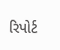રિપોર્ટ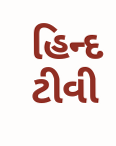હિન્દ ટીવી